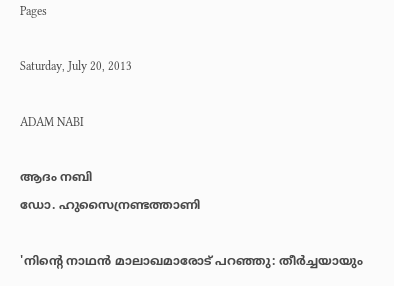Pages

Saturday, July 20, 2013

ADAM NABI

ആദം നബി
ഡോ. ഹുസൈന്രണ്ടത്താണി

'നിന്റെ നാഥന്‍ മാലാഖമാരോട് പറഞ്ഞു: തീര്‍ച്ചയായും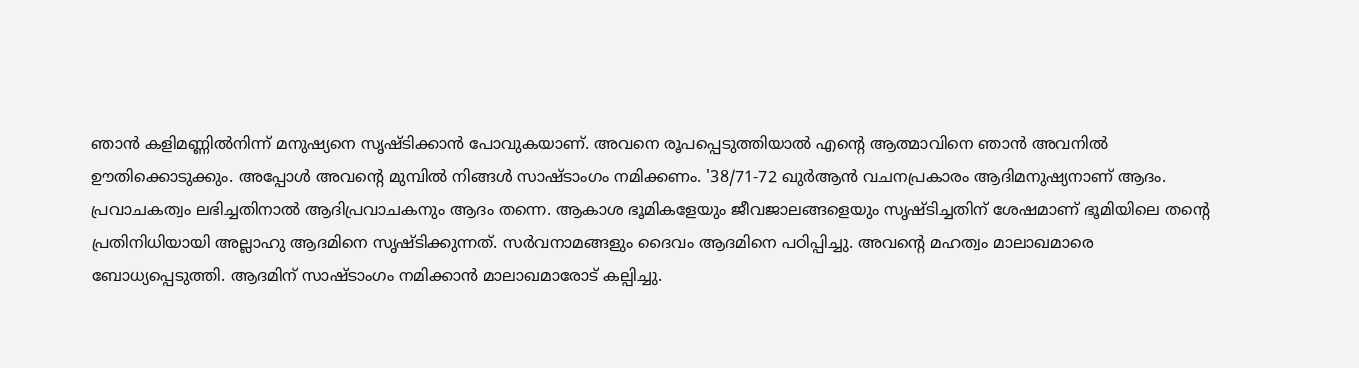ഞാന്‍ കളിമണ്ണില്‍നിന്ന് മനുഷ്യനെ സൃഷ്ടിക്കാന്‍ പോവുകയാണ്. അവനെ രൂപപ്പെടുത്തിയാല്‍ എന്റെ ആത്മാവിനെ ഞാന്‍ അവനില്‍ ഊതിക്കൊടുക്കും. അപ്പോള്‍ അവന്റെ മുമ്പില്‍ നിങ്ങള്‍ സാഷ്ടാംഗം നമിക്കണം. '38/71-72 ഖുര്‍ആന്‍ വചനപ്രകാരം ആദിമനുഷ്യനാണ് ആദം. പ്രവാചകത്വം ലഭിച്ചതിനാല്‍ ആദിപ്രവാചകനും ആദം തന്നെ. ആകാശ ഭൂമികളേയും ജീവജാലങ്ങളെയും സൃഷ്ടിച്ചതിന് ശേഷമാണ് ഭൂമിയിലെ തന്റെ പ്രതിനിധിയായി അല്ലാഹു ആദമിനെ സൃഷ്ടിക്കുന്നത്. സര്‍വനാമങ്ങളും ദൈവം ആദമിനെ പഠിപ്പിച്ചു. അവന്റെ മഹത്വം മാലാഖമാരെ ബോധ്യപ്പെടുത്തി. ആദമിന് സാഷ്ടാംഗം നമിക്കാന്‍ മാലാഖമാരോട് കല്പിച്ചു.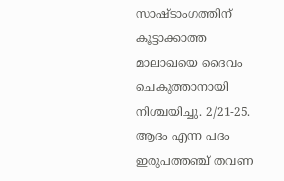സാഷ്ടാംഗത്തിന് കൂട്ടാക്കാത്ത മാലാഖയെ ദൈവം ചെകുത്താനായി നിശ്ചയിച്ചു. 2/21-25. ആദം എന്ന പദം ഇരുപത്തഞ്ച് തവണ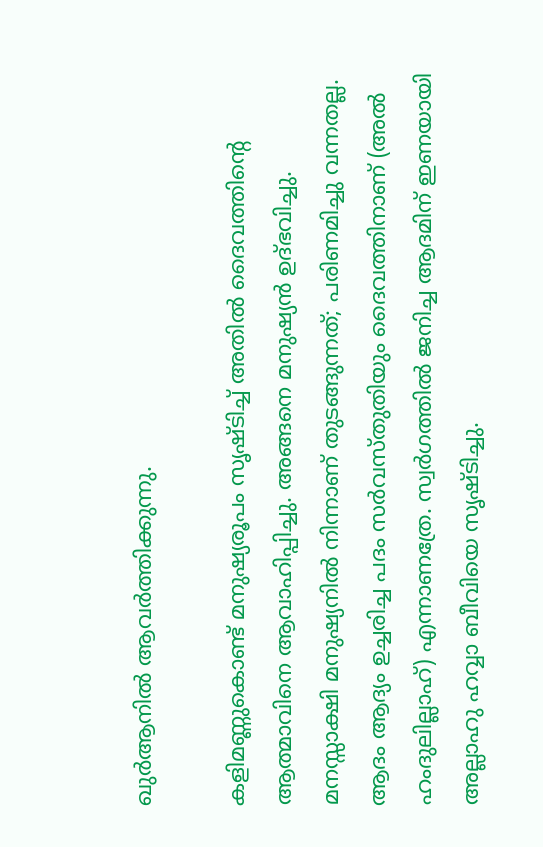ഖുര്‍ആനില്‍ ആവര്‍ത്തിക്കുന്നു.

കളിമണ്ണുകൊണ്ട് മനുഷ്യരൂപം സൃഷ്ടിച്ച് അതില്‍ ദൈവത്തിന്റെ ആത്മാവിനെ ആവാഹിപ്പിച്ചു. അങ്ങനെ മനുഷ്യന്‍ ഉദ്ഭവിച്ചു. മനസ്സാക്ഷി മനുഷ്യനില്‍ നിന്നാണ് തുടങ്ങുന്നത്; പരിണമിച്ചു വന്നതല്ല. ആദം ആദ്യം ഉച്ചരിച്ച പദം സര്‍വസ്തുതിയും ദൈവത്തിനാണ് (അല്‍ ഹംദുലില്ലാഹ്) എന്നാണത്രേ. സ്വര്‍ഗത്തില്‍ ജനിച്ച ആദമിന് ഇണയായി അല്ലാഹു ഹവ്വാ ബീവിയെ സൃഷ്ടിച്ചു.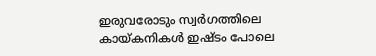ഇരുവരോടും സ്വര്‍ഗത്തിലെ കായ്കനികള്‍ ഇഷ്ടം പോലെ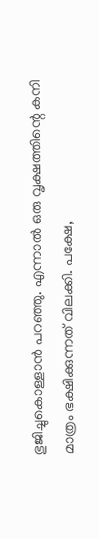ഭുജിച്ചുകൊള്ളാന്‍ പറഞ്ഞു. എന്നാല്‍ ഒരു വൃക്ഷത്തിന്റെ കനി മാത്രം ഭക്ഷിക്കുന്നത് വിലക്കി. പക്ഷേ,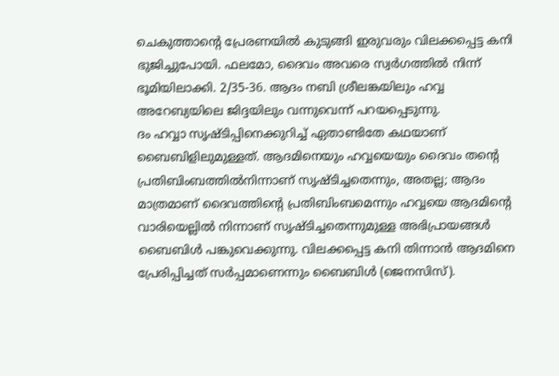ചെകുത്താന്റെ പ്രേരണയില്‍ കുടുങ്ങി ഇരുവരും വിലക്കപ്പെട്ട കനി ഭുജിച്ചുപോയി. ഫലമോ, ദൈവം അവരെ സ്വര്‍ഗത്തില്‍ നിന്ന് ഭൂമിയിലാക്കി. 2/35-36. ആദം നബി ശ്രീലങ്കയിലും ഹവ്വ അറേബ്യയിലെ ജിദ്ദയിലും വന്നുവെന്ന് പറയപ്പെടുന്നു.
ദം ഹവ്വാ സൃഷ്ടിപ്പിനെക്കുറിച്ച് ഏതാണ്ടിതേ കഥയാണ് ബൈബിളിലുമുള്ളത്. ആദമിനെയും ഹവ്വയെയും ദൈവം തന്റെ പ്രതിബിംബത്തില്‍നിന്നാണ് സൃഷ്ടിച്ചതെന്നും, അതല്ല; ആദം മാത്രമാണ് ദൈവത്തിന്റെ പ്രതിബിംബമെന്നും ഹവ്വയെ ആദമിന്റെ വാരിയെല്ലില്‍ നിന്നാണ് സൃഷ്ടിച്ചതെന്നുമുള്ള അഭിപ്രായങ്ങള്‍ ബൈബിള്‍ പങ്കുവെക്കുന്നു. വിലക്കപ്പെട്ട കനി തിന്നാന്‍ ആദമിനെ പ്രേരിപ്പിച്ചത് സര്‍പ്പമാണെന്നും ബൈബിള്‍ (ജെനസിസ്).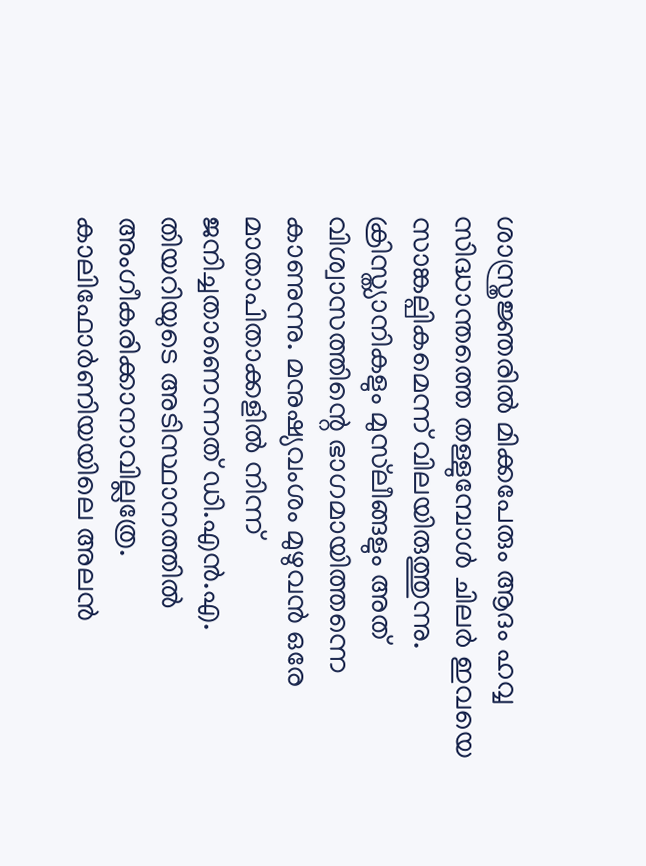ശാസ്ത്രജ്ഞരില്‍ മിക്കപേരും ആദം ഹവ്വ സിദ്ധാന്തത്തെ തള്ളുമ്പോള്‍ ചിലര്‍ ഇവയെ സാങ്കല്പികമെന്ന് വിലയിരുത്തുന്നു. ക്രിസ്ത്യാനികളും മുസ്‌ലീങ്ങളും അത് വിശ്വാസത്തിന്റെ ഭാഗമായിത്തന്നെ കാണുന്നു. മനുഷ്യവംശം മുഴുവന്‍ ഒരേ മാതാപിതാക്കളില്‍ നിന്ന് ജനിച്ചതാണെന്നത് ഡി.എന്‍.എ. തിയറിയുടെ അടിസ്ഥാനത്തില്‍ അംഗീകരിക്കാനാവില്ലത്രേ. കാലിഫോര്‍ണിയയിലെ അലന്‍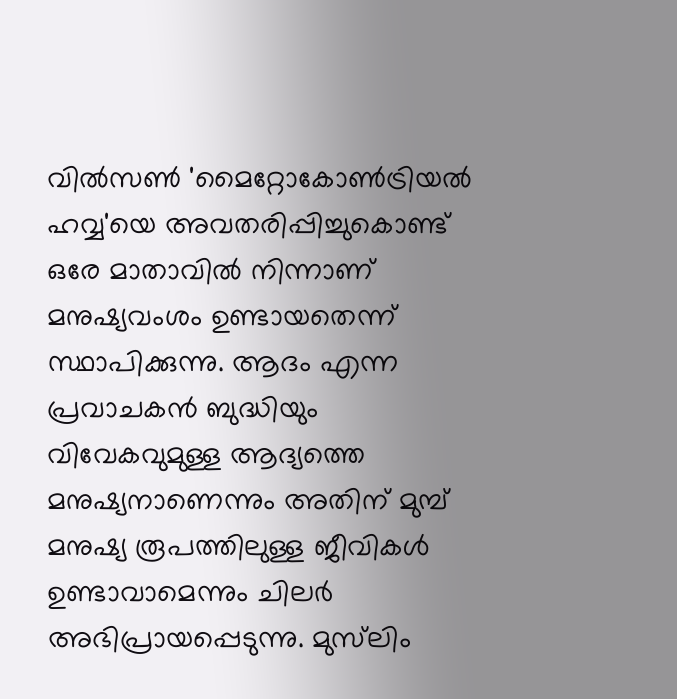വില്‍സണ്‍ 'മൈറ്റോകോണ്‍ട്രിയല്‍ ഹവ്വ'യെ അവതരിപ്പിച്ചുകൊണ്ട് ഒരേ മാതാവില്‍ നിന്നാണ് മനുഷ്യവംശം ഉണ്ടായതെന്ന് സ്ഥാപിക്കുന്നു. ആദം എന്ന പ്രവാചകന്‍ ബുദ്ധിയും വിവേകവുമുള്ള ആദ്യത്തെ മനുഷ്യനാണെന്നും അതിന് മുമ്പ് മനുഷ്യ രൂപത്തിലുള്ള ജീവികള്‍ ഉണ്ടാവാമെന്നും ചിലര്‍ അഭിപ്രായപ്പെടുന്നു. മുസ്‌ലിം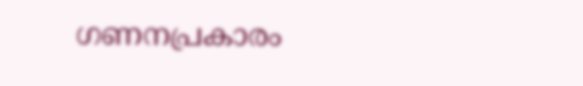ഗണനപ്രകാരം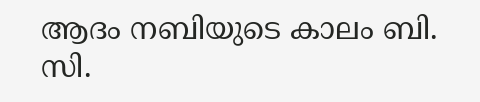ആദം നബിയുടെ കാലം ബി. സി.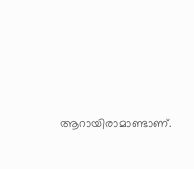ആറായിരാമാണ്ടാണ്.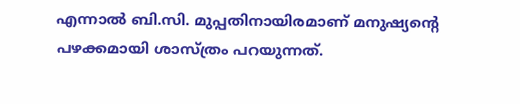എന്നാല്‍ ബി.സി. മുപ്പതിനായിരമാണ് മനുഷ്യന്റെ പഴക്കമായി ശാസ്ത്രം പറയുന്നത്.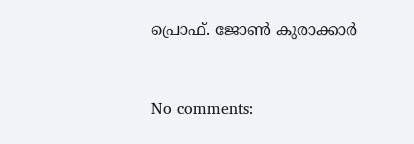പ്രൊഫ്‌. ജോണ്‍ കുരാക്കാർ


No comments: